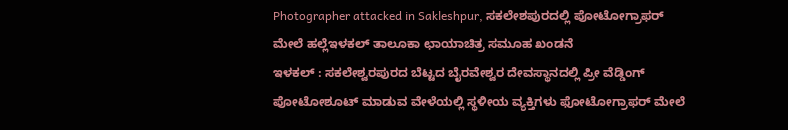Photographer attacked in Sakleshpur, ಸಕಲೇಶಪುರದಲ್ಲಿ ಪೋಟೋಗ್ರಾಫರ್ ಮೇಲೆ ಹಲ್ಲೆಇಳಕಲ್ ತಾಲೂಕಾ ಛಾಯಾಚಿತ್ರ ಸಮೂಹ ಖಂಡನೆ
ಇಳಕಲ್ : ಸಕಲೇಶ್ವರಪುರದ ಬೆಟ್ಟದ ಬೈರವೇಶ್ವರ ದೇವಸ್ಥಾನದಲ್ಲಿ ಪ್ರೀ ವೆಡ್ಡಿಂಗ್ ಪೋಟೋಶೂಟ್ ಮಾಡುವ ವೇಳೆಯಲ್ಲಿ ಸ್ಥಳೀಯ ವ್ಯಕ್ತಿಗಳು ಫೋಟೋಗ್ರಾಫರ್ ಮೇಲೆ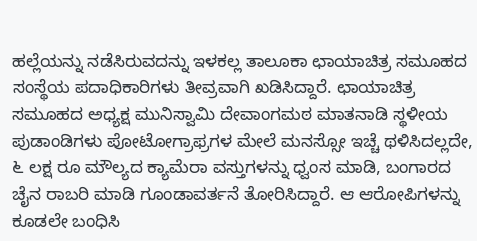ಹಲ್ಲೆಯನ್ನು ನಡೆಸಿರುವದನ್ನು ಇಳಕಲ್ಲ ತಾಲೂಕಾ ಛಾಯಾಚಿತ್ರ ಸಮೂಹದ ಸಂಸ್ಥೆಯ ಪದಾಧಿಕಾರಿಗಳು ತೀವ್ರವಾಗಿ ಖಡಿಸಿದ್ದಾರೆ. ಛಾಯಾಚಿತ್ರ ಸಮೂಹದ ಅಧ್ಯಕ್ಷ ಮುನಿಸ್ವಾಮಿ ದೇವಾಂಗಮಠ ಮಾತನಾಡಿ ಸ್ಥಳೀಯ ಪುಡಾಂಡಿಗಳು ಪೋಟೋಗ್ರಾಫ್ರಗಳ ಮೇಲೆ ಮನಸ್ಸೋ ಇಚ್ಚೆ ಥಳಿಸಿದಲ್ಲದೇ, ೬ ಲಕ್ಷ ರೂ ಮೌಲ್ಯದ ಕ್ಯಾಮೆರಾ ವಸ್ತುಗಳನ್ನು ಧ್ವಂಸ ಮಾಡಿ, ಬಂಗಾರದ ಚೈನ ರಾಬರಿ ಮಾಡಿ ಗೂಂಡಾವರ್ತನೆ ತೋರಿಸಿದ್ದಾರೆ. ಆ ಆರೋಪಿಗಳನ್ನು ಕೂಡಲೇ ಬಂಧಿಸಿ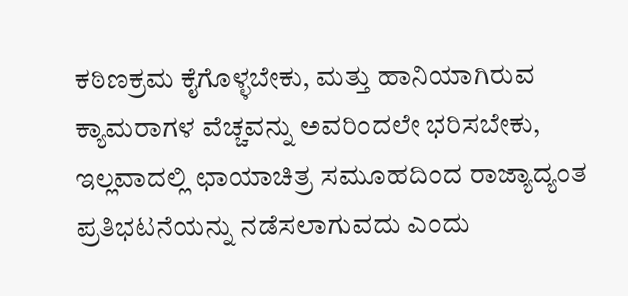ಕಠಿಣಕ್ರಮ ಕೈಗೊಳ್ಳಬೇಕು, ಮತ್ತು ಹಾನಿಯಾಗಿರುವ ಕ್ಯಾಮರಾಗಳ ವೆಚ್ಚವನ್ನು ಅವರಿಂದಲೇ ಭರಿಸಬೇಕು, ಇಲ್ಲವಾದಲ್ಲಿ ಛಾಯಾಚಿತ್ರ ಸಮೂಹದಿಂದ ರಾಜ್ಯಾದ್ಯಂತ ಪ್ರತಿಭಟನೆಯನ್ನು ನಡೆಸಲಾಗುವದು ಎಂದು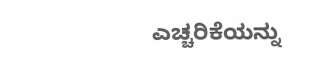ಎಚ್ಚರಿಕೆಯನ್ನು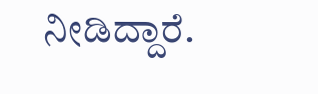ನೀಡಿದ್ದಾರೆ.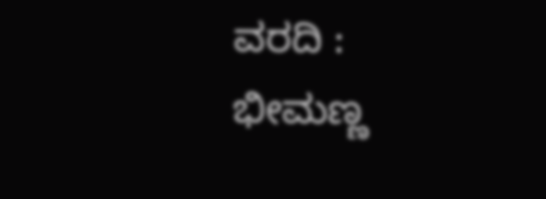ವರದಿ : ಭೀಮಣ್ಣ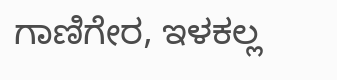ಗಾಣಿಗೇರ, ಇಳಕಲ್ಲ